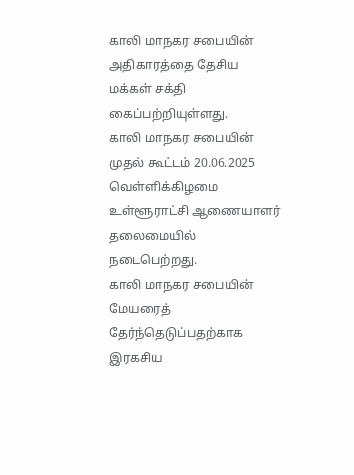காலி மாநகர சபையின் அதிகாரத்தை தேசிய மக்கள் சக்தி கைப்பற்றியுள்ளது.
காலி மாநகர சபையின் முதல் கூட்டம் 20.06.2025 வெள்ளிக்கிழமை உள்ளூராட்சி ஆணையாளர் தலைமையில் நடைபெற்றது.
காலி மாநகர சபையின் மேயரைத் தேர்ந்தெடுப்பதற்காக இரகசிய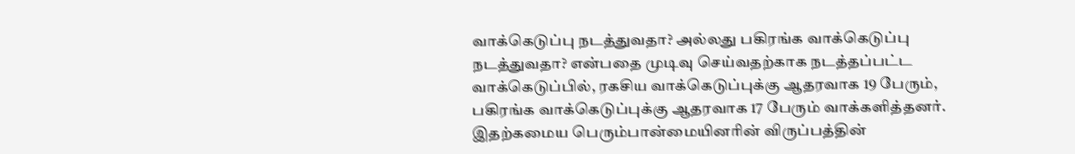வாக்கெடுப்பு நடத்துவதா? அல்லது பகிரங்க வாக்கெடுப்பு நடத்துவதா? என்பதை முடிவு செய்வதற்காக நடத்தப்பட்ட வாக்கெடுப்பில், ரகசிய வாக்கெடுப்புக்கு ஆதரவாக 19 பேரும், பகிரங்க வாக்கெடுப்புக்கு ஆதரவாக 17 பேரும் வாக்களித்தனர்.
இதற்கமைய பெரும்பான்மையினரின் விருப்பத்தின்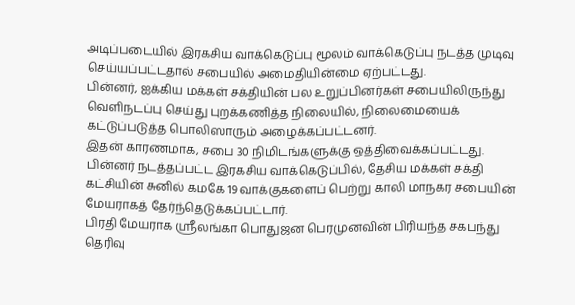அடிப்படையில் இரகசிய வாக்கெடுப்பு மூலம் வாக்கெடுப்பு நடத்த முடிவு செய்யப்பட்டதால் சபையில் அமைதியின்மை ஏற்பட்டது.
பின்னர், ஐக்கிய மக்கள் சக்தியின் பல உறுப்பினர்கள் சபையிலிருந்து வெளிநடப்பு செய்து புறக்கணித்த நிலையில், நிலைமையைக் கட்டுப்படுத்த பொலிஸாரும் அழைக்கப்பட்டனர்.
இதன் காரணமாக, சபை 30 நிமிடங்களுக்கு ஒத்திவைக்கப்பட்டது.
பின்னர் நடத்தப்பட்ட இரகசிய வாக்கெடுப்பில், தேசிய மக்கள் சக்தி கட்சியின் சுனில் கமகே 19 வாக்குகளைப் பெற்று காலி மாநகர சபையின் மேயராகத் தேர்ந்தெடுக்கப்பட்டார்.
பிரதி மேயராக ஸ்ரீலங்கா பொதுஜன பெரமுனவின் பிரியந்த சகபந்து தெரிவு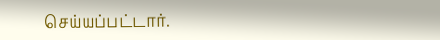செய்யப்பட்டார்.